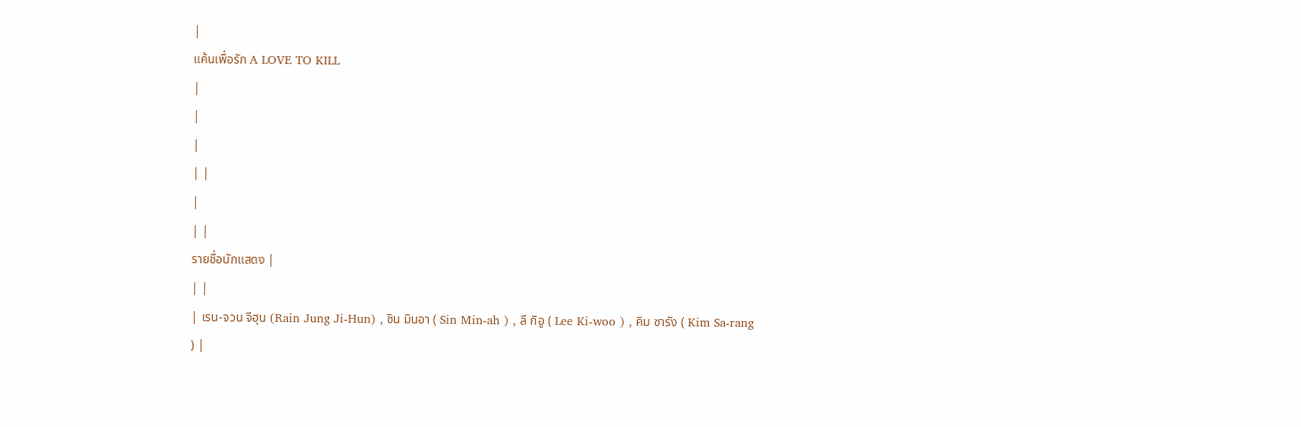|
แค้นเพื่อรัก A LOVE TO KILL
|
|
|
| |
|
| |
รายชื่อนักแสดง |
| |
| เรน-จวน จีฮุน (Rain Jung Ji-Hun) , ชิน มินอา ( Sin Min-ah ) , ลี กิอู ( Lee Ki-woo ) , คิม ซารัง ( Kim Sa-rang ) |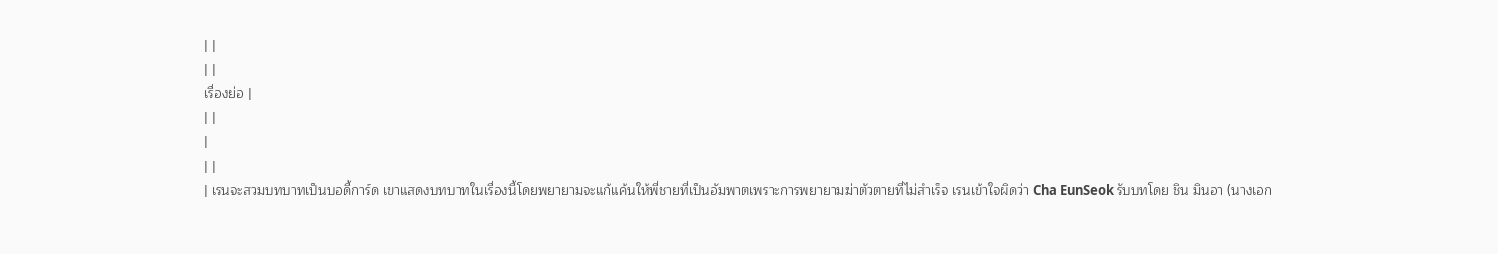| |
| |
เรื่องย่อ |
| |
|
| |
| เรนจะสวมบทบาทเป็นบอดี้การ์ด เขาแสดงบทบาทในเรื่องนี้โดยพยายามจะแก้แค้นให้พี่ชายที่เป็นอัมพาตเพราะการพยายามฆ่าตัวตายที่ไม่สำเร็จ เรนเข้าใจผิดว่า Cha EunSeok รับบทโดย ชิน มินอา (นางเอก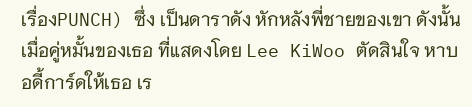เรื่องPUNCH) ซึ่ง เป็นดาราดัง หักหลังพี่ชายของเขา ดังนั้นเมื่อคู่หมั้นของเธอ ที่แสดงโดย Lee KiWoo ตัดสินใจ หาบอดี้การ์ดให้เธอ เร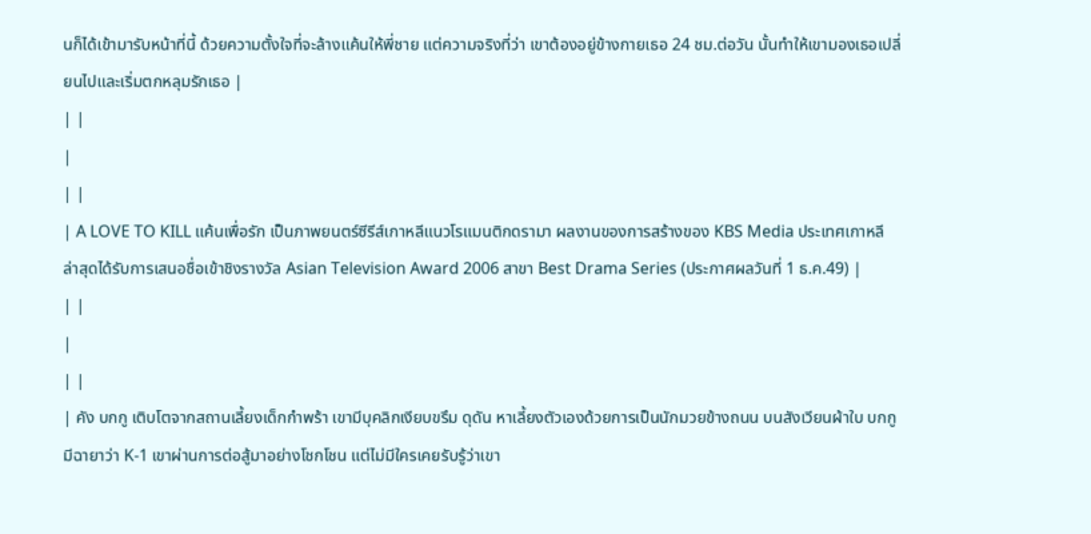นก็ได้เข้ามารับหน้าที่นี้ ด้วยความตั้งใจที่จะล้างแค้นให้พี่ชาย แต่ความจริงที่ว่า เขาต้องอยู่ข้างกายเธอ 24 ชม.ต่อวัน นั้นทำให้เขามองเธอเปลี่ยนไปและเริ่มตกหลุมรักเธอ |
| |
|
| |
| A LOVE TO KILL แค้นเพื่อรัก เป็นภาพยนตร์ซีรีส์เกาหลีแนวโรแมนติกดรามา ผลงานของการสร้างของ KBS Media ประเทศเกาหลี ล่าสุดได้รับการเสนอชื่อเข้าชิงรางวัล Asian Television Award 2006 สาขา Best Drama Series (ประกาศผลวันที่ 1 ธ.ค.49) |
| |
|
| |
| คัง บกกู เติบโตจากสถานเลี้ยงเด็กกำพร้า เขามีบุคลิกเงียบขรึม ดุดัน หาเลี้ยงตัวเองด้วยการเป็นนักมวยข้างถนน บนสังเวียนผ้าใบ บกกู มีฉายาว่า K-1 เขาผ่านการต่อสู้มาอย่างโชกโชน แต่ไม่มีใครเคยรับรู้ว่าเขา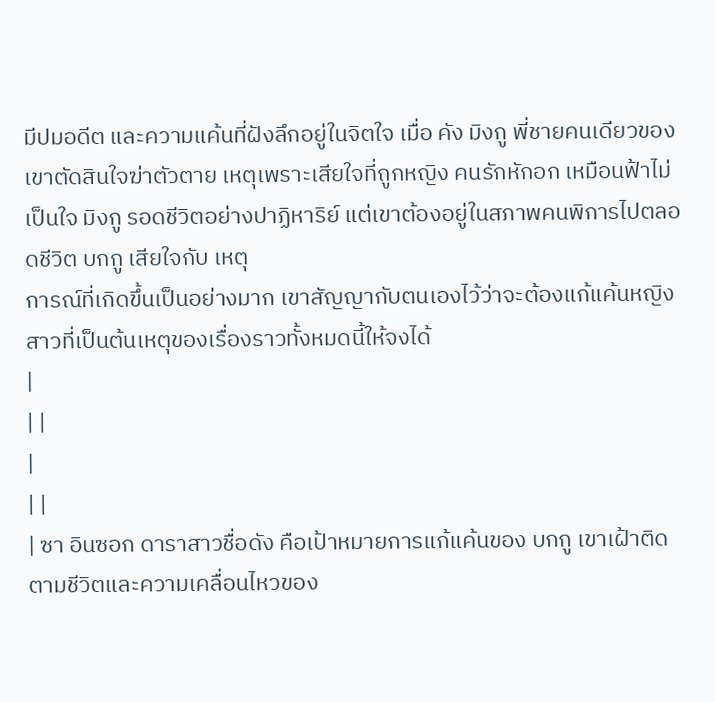มีปมอดีต และความแค้นที่ฝังลึกอยู่ในจิตใจ เมื่อ คัง มิงกู พี่ชายคนเดียวของเขาตัดสินใจฆ่าตัวตาย เหตุเพราะเสียใจที่ถูกหญิง คนรักหักอก เหมือนฟ้าไม่เป็นใจ มิงกู รอดชีวิตอย่างปาฏิหาริย์ แต่เขาต้องอยู่ในสภาพคนพิการไปตลอดชีวิต บกกู เสียใจกับ เหตุ
การณ์ที่เกิดขึ้นเป็นอย่างมาก เขาสัญญากับตนเองไว้ว่าจะต้องแก้แค้นหญิงสาวที่เป็นต้นเหตุของเรื่องราวทั้งหมดนี้ให้จงได้
|
| |
|
| |
| ซา อินซอก ดาราสาวชื่อดัง คือเป้าหมายการแก้แค้นของ บกกู เขาเฝ้าติดตามชีวิตและความเคลื่อนไหวของ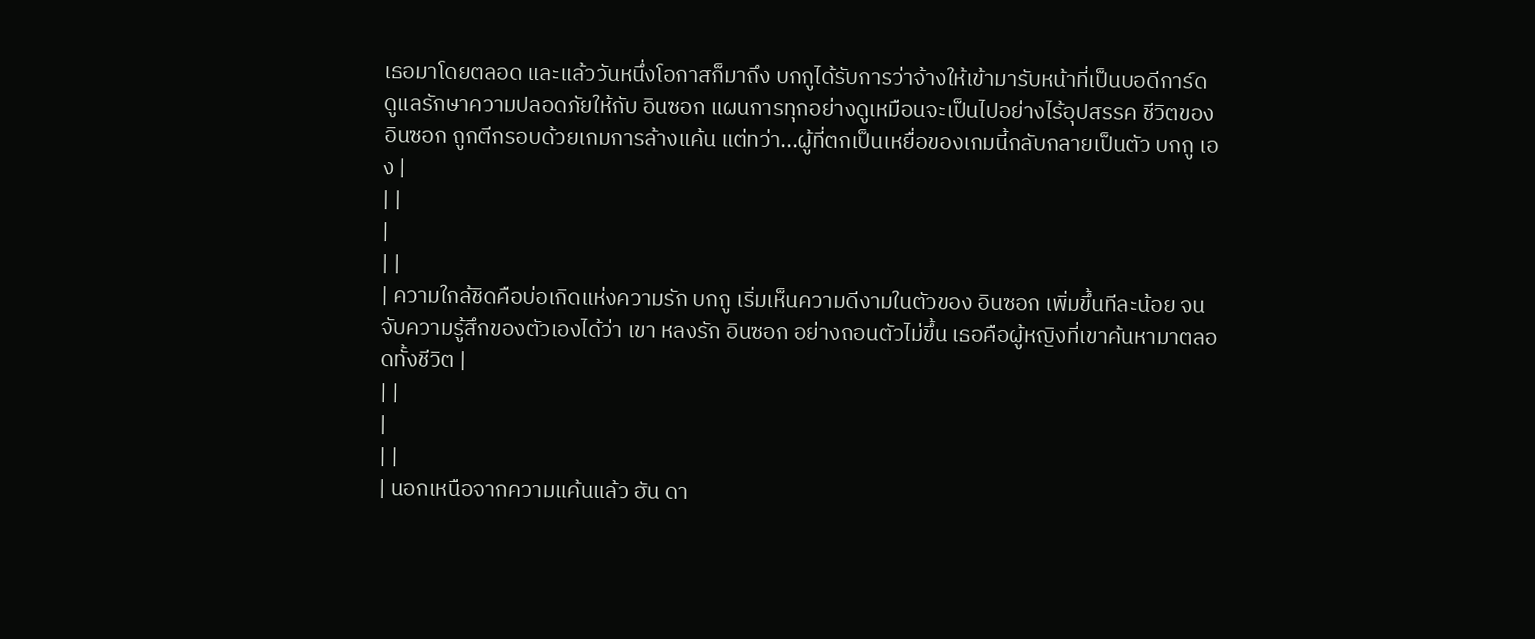เธอมาโดยตลอด และแล้ววันหนึ่งโอกาสก็มาถึง บกกูได้รับการว่าจ้างให้เข้ามารับหน้าที่เป็นบอดีการ์ด ดูแลรักษาความปลอดภัยให้กับ อินซอก แผนการทุกอย่างดูเหมือนจะเป็นไปอย่างไร้อุปสรรค ชีวิตของ อินซอก ถูกตีกรอบด้วยเกมการล้างแค้น แต่ทว่า...ผู้ที่ตกเป็นเหยื่อของเกมนี้กลับกลายเป็นตัว บกกู เอง |
| |
|
| |
| ความใกล้ชิดคือบ่อเกิดแห่งความรัก บกกู เริ่มเห็นความดีงามในตัวของ อินซอก เพิ่มขึ้นทีละน้อย จนจับความรู้สึกของตัวเองได้ว่า เขา หลงรัก อินซอก อย่างถอนตัวไม่ขึ้น เธอคือผู้หญิงที่เขาค้นหามาตลอดทั้งชีวิต |
| |
|
| |
| นอกเหนือจากความแค้นแล้ว ฮัน ดา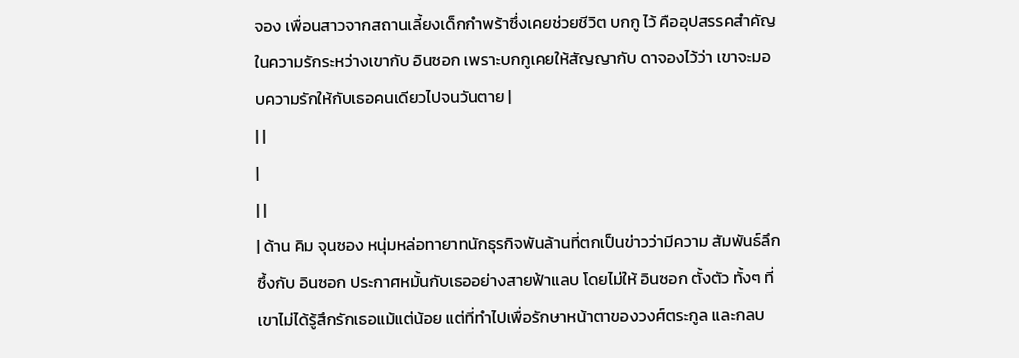จอง เพื่อนสาวจากสถานเลี้ยงเด็กกำพร้าซึ่งเคยช่วยชีวิต บกกู ไว้ คืออุปสรรคสำคัญในความรักระหว่างเขากับ อินซอก เพราะบกกูเคยให้สัญญากับ ดาจองไว้ว่า เขาจะมอบความรักให้กับเธอคนเดียวไปจนวันตาย |
| |
|
| |
| ด้าน คิม จุนซอง หนุ่มหล่อทายาทนักธุรกิจพันล้านที่ตกเป็นข่าวว่ามีความ สัมพันธ์ลึกซึ้งกับ อินซอก ประกาศหมั้นกับเธออย่างสายฟ้าแลบ โดยไม่ให้ อินซอก ตั้งตัว ทั้งๆ ที่เขาไม่ได้รู้สึกรักเธอแม้แต่น้อย แต่ที่ทำไปเพื่อรักษาหน้าตาของวงศ์ตระกูล และกลบ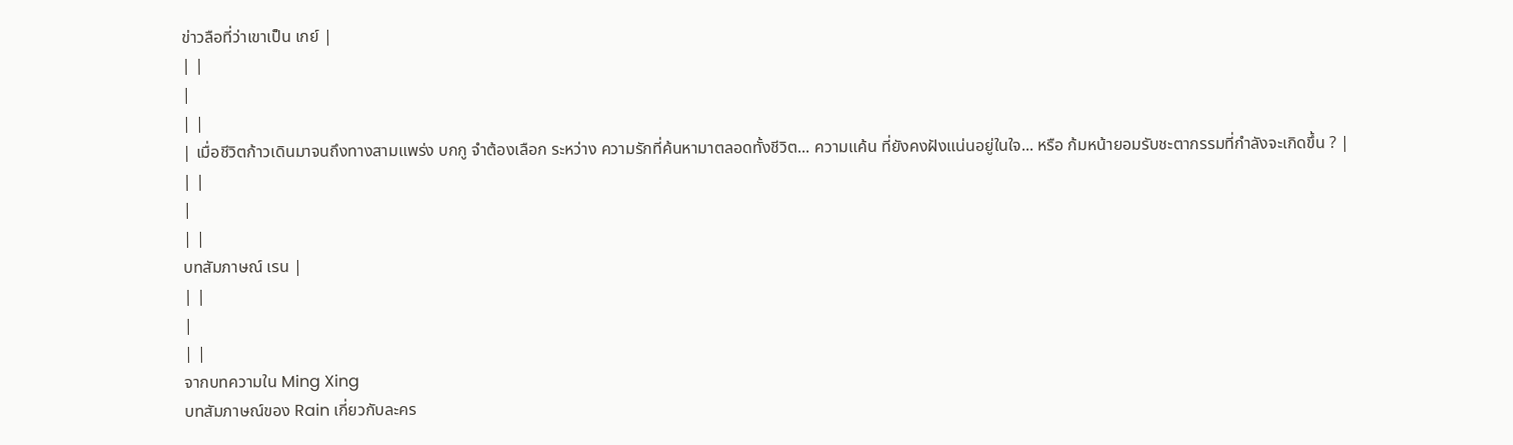ข่าวลือที่ว่าเขาเป็น เกย์ |
| |
|
| |
| เมื่อชีวิตก้าวเดินมาจนถึงทางสามแพร่ง บกกู จำต้องเลือก ระหว่าง ความรักที่ค้นหามาตลอดทั้งชีวิต... ความแค้น ที่ยังคงฝังแน่นอยู่ในใจ... หรือ ก้มหน้ายอมรับชะตากรรมที่กำลังจะเกิดขึ้น ? |
| |
|
| |
บทสัมภาษณ์ เรน |
| |
|
| |
จากบทความใน Ming Xing
บทสัมภาษณ์ของ Rain เกี่ยวกับละคร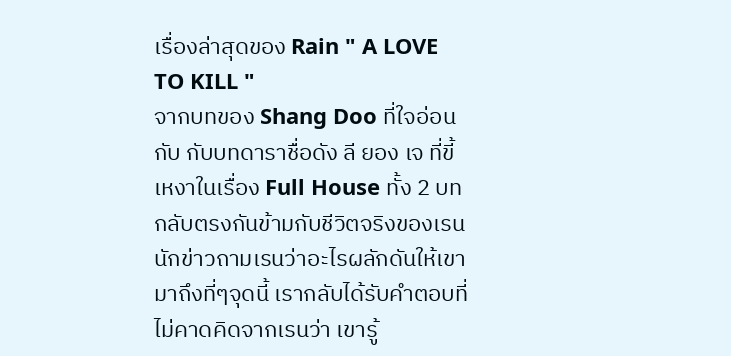เรื่องล่าสุดของ Rain " A LOVE TO KILL "
จากบทของ Shang Doo ที่ใจอ่อนกับ กับบทดาราชื่อดัง ลี ยอง เจ ที่ขี้เหงาในเรื่อง Full House ทั้ง 2 บทกลับตรงกันข้ามกับชีวิตจริงของเรน นักข่าวถามเรนว่าอะไรผลักดันให้เขามาถึงที่ๆจุดนี้ เรากลับได้รับคำตอบที่ไม่คาดคิดจากเรนว่า เขารู้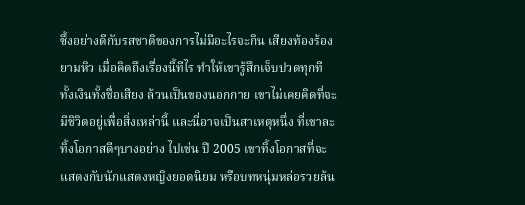ซึ้งอย่างดีกับรสชาติของการไม่มีอะไรจะกิน เสียงท้องร้องยามหิว เมื่อคิดถึงเรื่องนี้ทีไร ทำให้เขารู้สึกเจ็บปวดทุกที ทั้งเงินทั้งชื่อเสียง ล้วนเป็นของนอกกาย เขาไม่เคยคิดที่จะมีชิวิตอยู่เพื่อสิ่งเหล่านี้ และนี่อาจเป็นสาเหตุหนึ่ง ที่เขาละทิ้งโอกาสดีๆบางอย่าง ไปเช่น ปี 2005 เขาทิ้งโอกาสที่จะแสดงกับนักแสดงหญิงยอดนิยม หรือบทหนุ่มหล่อรวยล้น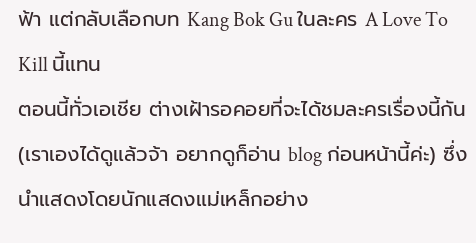ฟ้า แต่กลับเลือกบท Kang Bok Gu ในละคร A Love To Kill นี้แทน
ตอนนี้ทั่วเอเชีย ต่างเฝ้ารอคอยที่จะได้ชมละครเรื่องนี้กัน (เราเองได้ดูแล้วจ้า อยากดูก็อ่าน blog ก่อนหน้านี้ค่ะ) ซึ่งนำแสดงโดยนักแสดงแม่เหล็กอย่าง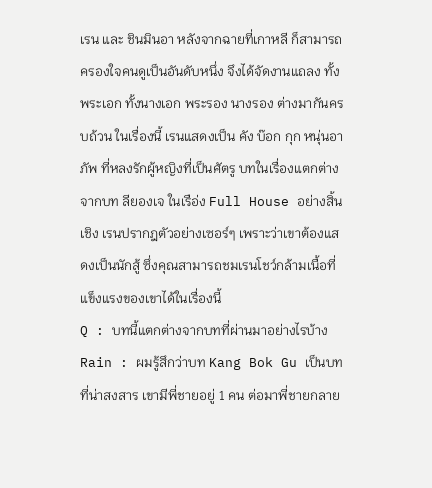เรน และ ชินมินอา หลังจากฉายที่เกาหลี ก็สามารถครองใจคนดูเป็นอันดับหนึ่ง จึงได้จัดงานแถลง ทั้งพระเอก ทั้งนางเอก พระรอง นางรอง ต่างมากันครบถ้วน ในเรื่องนี้ เรนแสดงเป็น คัง บ๊อก กุก หนุ่นอาภัพ ที่หลงรักผู้หญิงที่เป็นศัตรู บทในเรื่องแตกต่างจากบท ลียองเจ ในเรือ่ง Full House อย่างสิ้นเชิง เรนปรากฎตัวอย่างเซอร์ๆ เพราะว่าเขาต้องแสดงเป็นนักสู้ ซึ่งคุณสามารถชมเรนโชว์กล้ามเนื้อที่แข็งแรงของเขาได้ในเรื่องนี้
Q : บทนี้แตกต่างจากบทที่ผ่านมาอย่างไรบ้าง
Rain : ผมรู้สึกว่าบท Kang Bok Gu เป็นบทที่น่าสงสาร เขามีพี่ชายอยู่ 1 คน ต่อมาพี่ชายกลาย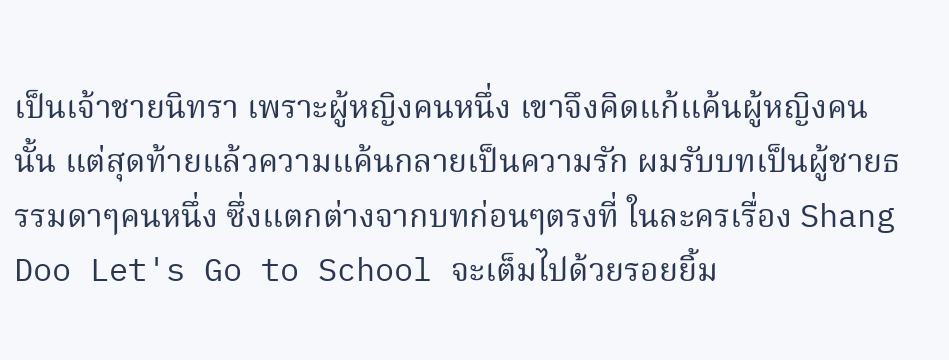เป็นเจ้าชายนิทรา เพราะผู้หญิงคนหนึ่ง เขาจึงคิดแก้แค้นผู้หญิงคนนั้น แต่สุดท้ายแล้วความแค้นกลายเป็นความรัก ผมรับบทเป็นผู้ชายธรรมดาๆคนหนึ่ง ซึ่งแตกต่างจากบทก่อนๆตรงที่ ในละครเรื่อง Shang Doo Let's Go to School จะเต็มไปด้วยรอยยิ้ม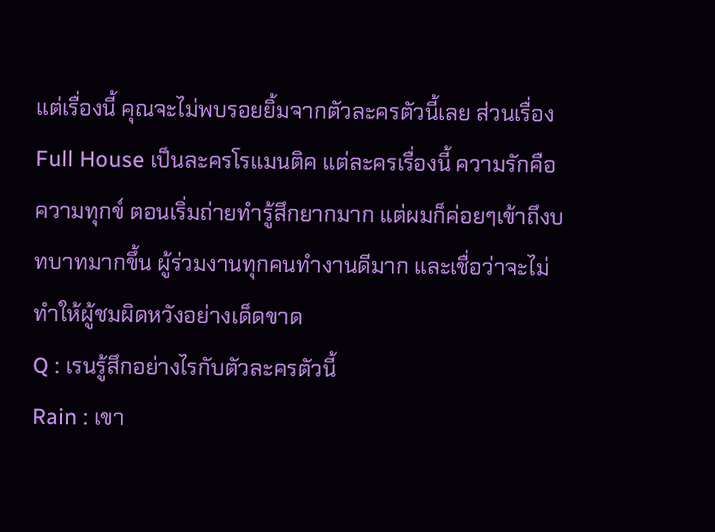แต่เรื่องนี้ คุณจะไม่พบรอยยิ้มจากตัวละครตัวนี้เลย ส่วนเรื่อง Full House เป็นละครโรแมนติค แต่ละครเรื่องนี้ ความรักคือความทุกข์ ตอนเริ่มถ่ายทำรู้สึกยากมาก แต่ผมก็ค่อยๆเข้าถึงบทบาทมากขึ้น ผู้ร่วมงานทุกคนทำงานดีมาก และเชื่อว่าจะไม่ทำให้ผู้ชมผิดหวังอย่างเด็ดขาด
Q : เรนรู้สึกอย่างไรกับตัวละครตัวนี้
Rain : เขา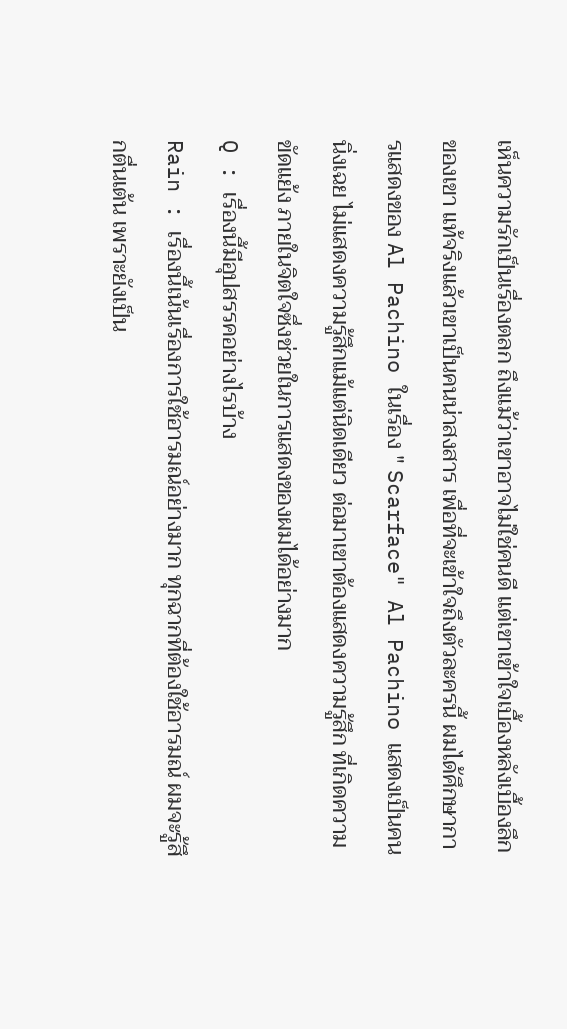เห็นความรักเป็นเรื่องตลก ถึงแม้ว่าเขาอาจไม่ใช่คนดี แต่เขาเข้าใจเบื้องหลังเบื้องลึกของเขา แท้จริงแล้วเขาเป็นคนน่าสงสาร เพื่อที่จะเข้าใจถึงตัวละครนี้ ผมได้ศึกษาการแสดงของ Al Pachino ในเรื่อง " Scarface" Al Pachino แสดงเป็นคนนิ่งเฉย ไม่แสดงความรู้สึกแม้แต่นิดเดียว ต่อมาเขาต้องแสดงความรู้สึก ที่เกิดความขัดแย้ง ภายในจิตใจซึ่งช่วยในการแสดงของผมได้อย่างมาก
Q : เรื่องนี้มีอุปสรรคอย่างไรบ้าง
Rain : เรื่องนี้เน้นเรื่องการใช้อารมณ์อย่างมาก ทุกฉากที่ต้องใช้อารมณ์ ผมจะรู้สึกตื่นเต้น เพราะยังเป็น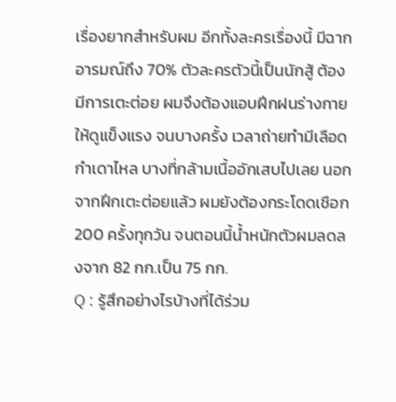เรื่องยากสำหรับผม อีกทั้งละครเรื่องนี้ มีฉากอารมณ์ถึง 70% ตัวละครตัวนี้เป็นนักสู้ ต้องมีการเตะต่อย ผมจึงต้องแอบฝึกฝนร่างกายให้ดูแข็งแรง จนบางครั้ง เวลาถ่ายทำมีเลือดกำเดาไหล บางที่กล้ามเนื้ออักเสบไปเลย นอกจากฝึกเตะต่อยแล้ว ผมยังต้องกระโดดเชือก 200 ครั้งทุกวัน จนตอนนี้น้ำหนักตัวผมลดลงจาก 82 กก.เป็น 75 กก.
Q : รู้สึกอย่างไรบ้างที่ได้ร่วม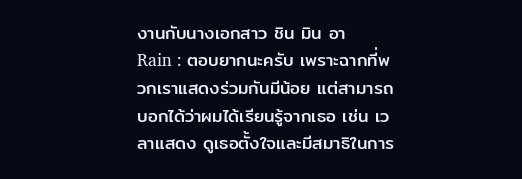งานกับนางเอกสาว ชิน มิน อา
Rain : ตอบยากนะครับ เพราะฉากที่พวกเราแสดงร่วมกันมีน้อย แต่สามารถบอกได้ว่าผมได้เรียนรู้จากเธอ เช่น เวลาแสดง ดูเธอตั้งใจและมีสมาธิในการ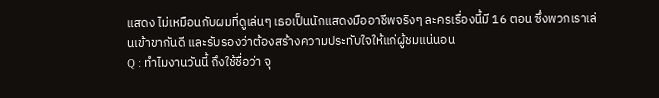แสดง ไม่เหมือนกับผมที่ดูเล่นๆ เธอเป็นนักแสดงมืออาชีพจริงๆ ละครเรื่องนี้มี 16 ตอน ซึ่งพวกเราเล่นเข้าขากันดี และรับรองว่าต้องสร้างความประทับใจให้แก่ผู้ชมแน่นอน
Q : ทำไมงานวันนี้ ถึงใช้ชื่อว่า จุ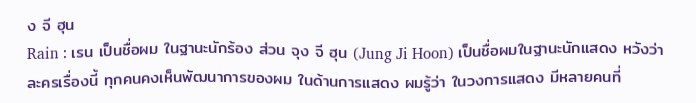ง จี ฮุน
Rain : เรน เป็นชื่อผม ในฐานะนักร้อง ส่วน จุง จี ฮุน (Jung Ji Hoon) เป็นชื่อผมในฐานะนักแสดง หวังว่าละครเรื่องนี้ ทุกคนคงเห็นพัฒนาการของผม ในด้านการแสดง ผมรู้ว่า ในวงการแสดง มีหลายคนที่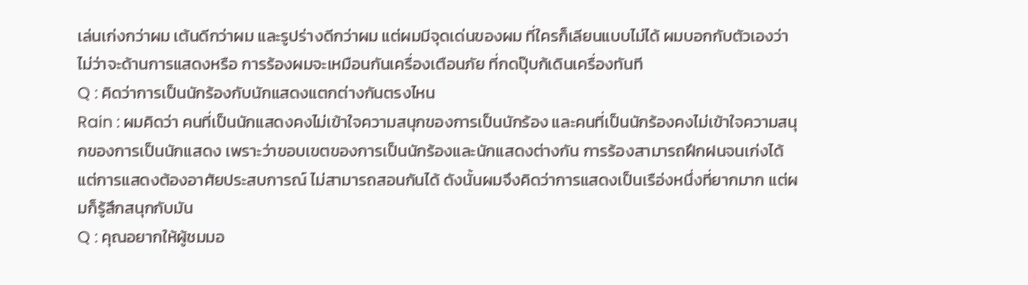เล่นเก่งกว่าผม เต้นดีกว่าผม และรูปร่างดีกว่าผม แต่ผมมีจุดเด่นของผม ที่ใครก็เลียนแบบไม่ได้ ผมบอกกับตัวเองว่า ไม่ว่าจะด้านการแสดงหรือ การร้องผมจะเหมือนกันเครื่องเตือนภัย ที่กดปุ๊บก้เดินเครื่องทันที
Q : คิดว่าการเป็นนักร้องกับนักแสดงแตกต่างกันตรงไหน
Rain : ผมคิดว่า คนที่เป็นนักแสดงคงไม่เข้าใจความสนุกของการเป็นนักร้อง และคนที่เป็นนักร้องคงไม่เข้าใจความสนุกของการเป็นนักแสดง เพราะว่าขอบเขตของการเป็นนักร้องและนักแสดงต่างกัน การร้องสามารถฝึกฝนจนเก่งได้ แต่การแสดงต้องอาศัยประสบการณ์ ไม่สามารถสอนกันได้ ดังนั้นผมจึงคิดว่าการแสดงเป็นเรือ่งหนึ่งที่ยากมาก แต่ผมก็รู้สึกสนุกกับมัน
Q : คุณอยากให้ผู้ชมมอ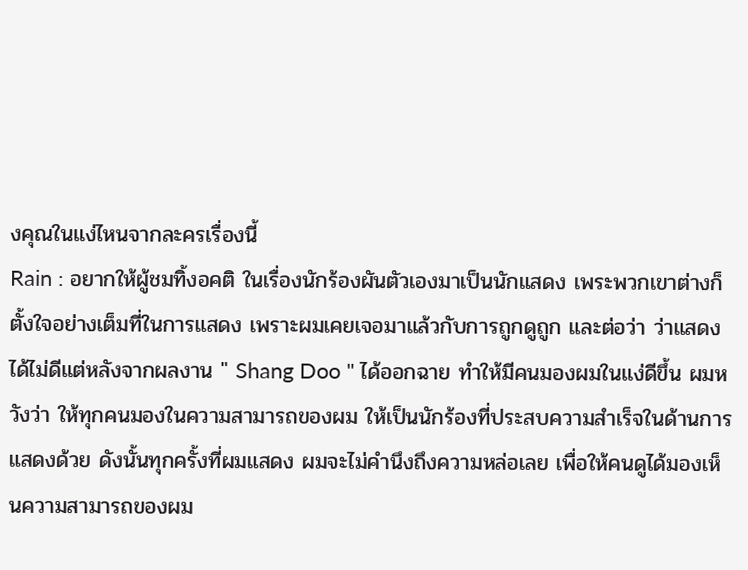งคุณในแง่ไหนจากละครเรื่องนี้
Rain : อยากให้ผู้ชมทิ้งอคติ ในเรื่องนักร้องผันตัวเองมาเป็นนักแสดง เพระพวกเขาต่างก็ตั้งใจอย่างเต็มที่ในการแสดง เพราะผมเคยเจอมาแล้วกับการถูกดูถูก และต่อว่า ว่าแสดงได้ไม่ดีแต่หลังจากผลงาน " Shang Doo " ได้ออกฉาย ทำให้มีคนมองผมในแง่ดีขึ้น ผมหวังว่า ให้ทุกคนมองในความสามารถของผม ให้เป็นนักร้องที่ประสบความสำเร็จในด้านการแสดงด้วย ดังนั้นทุกครั้งที่ผมแสดง ผมจะไม่คำนึงถึงความหล่อเลย เพื่อให้คนดูได้มองเห็นความสามารถของผม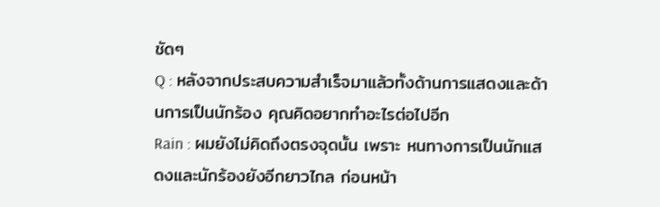ชัดๆ
Q : หลังจากประสบความสำเร็จมาแล้วทั้งด้านการแสดงและด้านการเป็นนักร้อง คุณคิดอยากทำอะไรต่อไปอีก
Rain : ผมยังไม่คิดถึงตรงจุดนั้น เพราะ หนทางการเป็นนักแสดงและนักร้องยังอีกยาวไกล ก่อนหน้า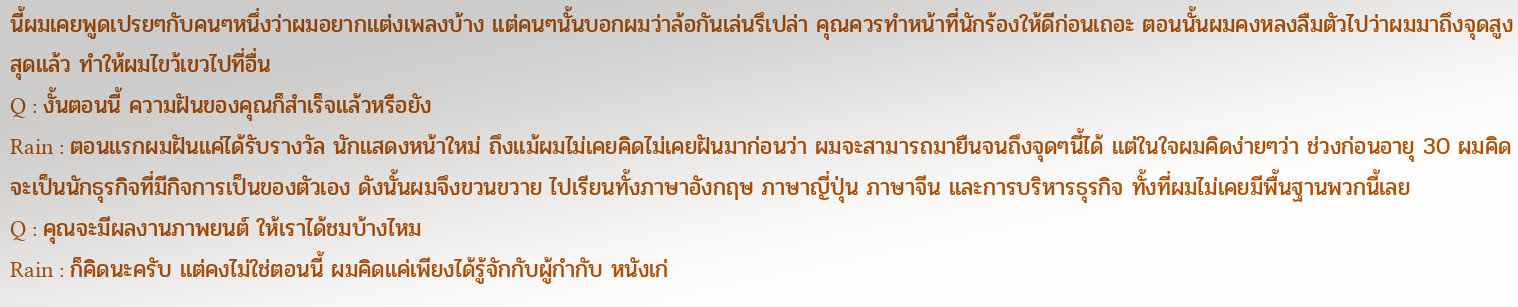นี้ผมเคยพูดเปรยๆกับคนๆหนึ่งว่าผมอยากแต่งเพลงบ้าง แต่คนๆนั้นบอกผมว่าล้อกันเล่นรึเปล่า คุณควรทำหน้าที่นักร้องให้ดีก่อนเถอะ ตอนนั้นผมคงหลงลืมตัวไปว่าผมมาถึงจุดสูงสุดแล้ว ทำให้ผมไขว้เขวไปที่อื่น
Q : งั้นตอนนี้ ความฝันของคุณก็สำเร็จแล้วหรือยัง
Rain : ตอนแรกผมฝันแค่ได้รับรางวัล นักแสดงหน้าใหม่ ถึงแม้ผมไม่เคยคิดไม่เคยฝันมาก่อนว่า ผมจะสามารถมายืนจนถึงจุดๆนี้ได้ แต่ในใจผมคิดง่ายๆว่า ช่วงก่อนอายุ 30 ผมคิดจะเป็นนักธุรกิจที่มีกิจการเป็นของตัวเอง ดังนั้นผมจึงขวนขวาย ไปเรียนทั้งภาษาอังกฤษ ภาษาญี่ปุ่น ภาษาจีน และการบริหารธุรกิจ ทั้งที่ผมไม่เคยมีพื้นฐานพวกนี้เลย
Q : คุณจะมีผลงานภาพยนต์ ให้เราได้ชมบ้างไหม
Rain : ก็คิดนะครับ แต่คงไม่ใช่ตอนนี้ ผมคิดแค่เพียงได้รู้จักกับผู้กำกับ หนังเก่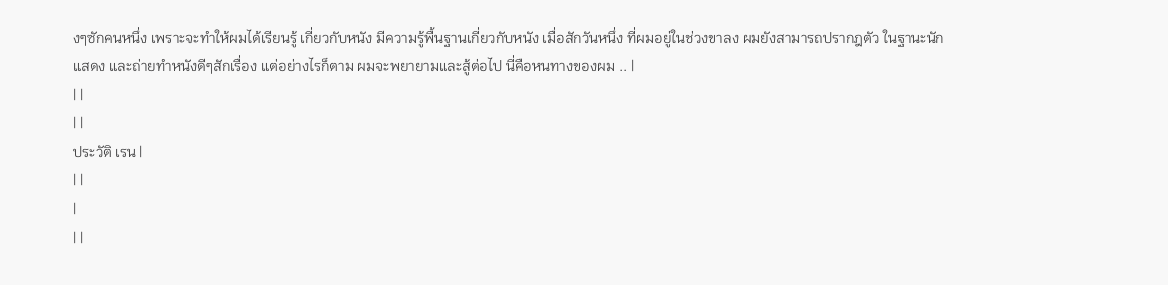งๆซักคนหนึ่ง เพราะจะทำให้ผมได้เรียนรู้ เกี่ยวกับหนัง มีความรู้พื้นฐานเกี่ยวกับหนัง เมื่อสักวันหนึ่ง ที่ผมอยู่ในช่วงขาลง ผมยังสามารถปรากฎตัว ในฐานะนักแสดง และถ่ายทำหนังดีๆสักเรื่อง แต่อย่างไรก็ตาม ผมจะพยายามและสู้ต่อไป นี่คือหนทางของผม .. |
| |
| |
ประวัติ เรน |
| |
|
| |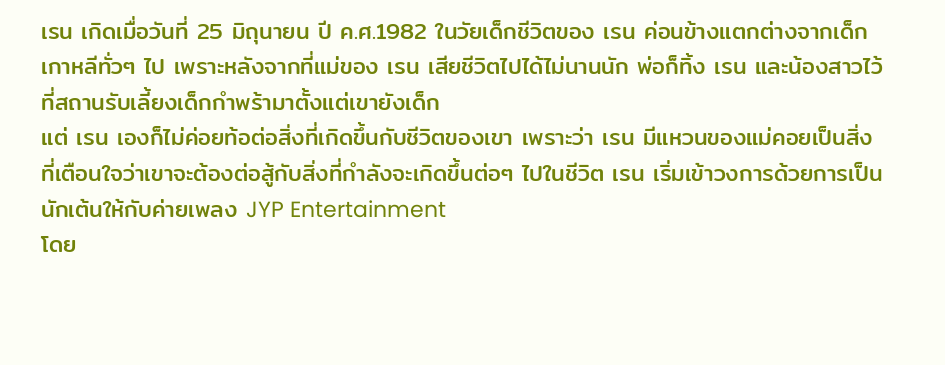เรน เกิดเมื่อวันที่ 25 มิถุนายน ปี ค.ศ.1982 ในวัยเด็กชีวิตของ เรน ค่อนข้างแตกต่างจากเด็กเกาหลีทั่วๆ ไป เพราะหลังจากที่แม่ของ เรน เสียชีวิตไปได้ไม่นานนัก พ่อก็ทิ้ง เรน และน้องสาวไว้ที่สถานรับเลี้ยงเด็กกำพร้ามาตั้งแต่เขายังเด็ก
แต่ เรน เองก็ไม่ค่อยท้อต่อสิ่งที่เกิดขึ้นกับชีวิตของเขา เพราะว่า เรน มีแหวนของแม่คอยเป็นสิ่งที่เตือนใจว่าเขาจะต้องต่อสู้กับสิ่งที่กำลังจะเกิดขึ้นต่อๆ ไปในชีวิต เรน เริ่มเข้าวงการด้วยการเป็นนักเต้นให้กับค่ายเพลง JYP Entertainment
โดย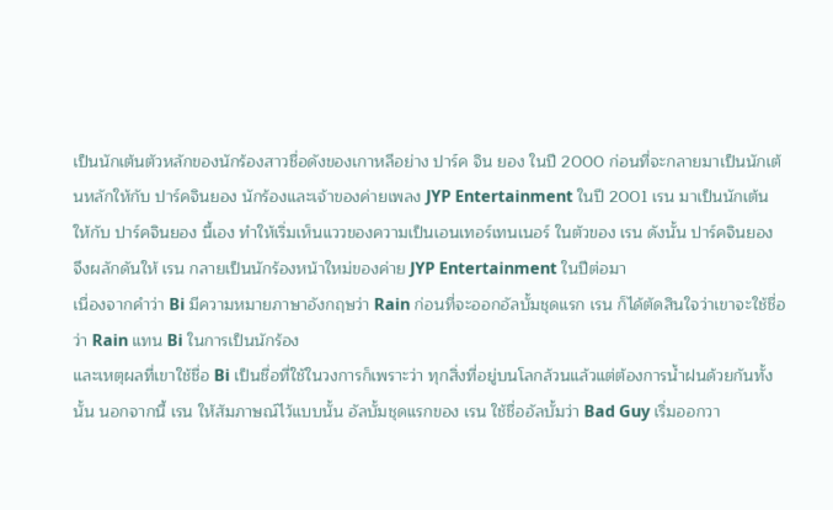เป็นนักเต้นตัวหลักของนักร้องสาวชื่อดังของเกาหลีอย่าง ปาร์ค จิน ยอง ในปี 2000 ก่อนที่จะกลายมาเป็นนักเต้นหลักให้กับ ปาร์คจินยอง นักร้องและเจ้าของค่ายเพลง JYP Entertainment ในปี 2001 เรน มาเป็นนักเต้นให้กับ ปาร์คจินยอง นี้เอง ทำให้เริ่มเห็นแววของความเป็นเอนเทอร์เทนเนอร์ ในตัวของ เรน ดังนั้น ปาร์คจินยอง จึงผลักดันให้ เรน กลายเป็นนักร้องหน้าใหม่ของค่าย JYP Entertainment ในปีต่อมา
เนื่องจากคำว่า Bi มีความหมายภาษาอังกฤษว่า Rain ก่อนที่จะออกอัลบั้มชุดแรก เรน ก็ได้ตัดสินใจว่าเขาจะใช้ชื่อว่า Rain แทน Bi ในการเป็นนักร้อง
และเหตุผลที่เขาใช้ชื่อ Bi เป็นชื่อที่ใช้ในวงการก็เพราะว่า ทุกสิ่งที่อยู่บนโลกล้วนแล้วแต่ต้องการน้ำฝนด้วยกันทั้งนั้น นอกจากนี้ เรน ให้สัมภาษณ์ไว้แบบนั้น อัลบั้มชุดแรกของ เรน ใช้ชื่ออัลบั้มว่า Bad Guy เริ่มออกวา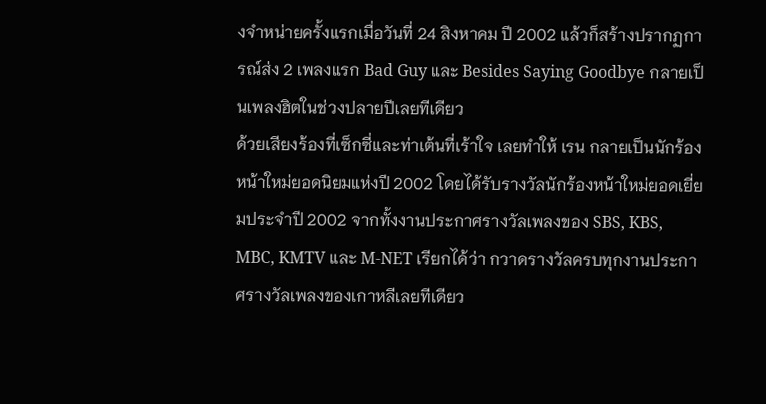งจำหน่ายครั้งแรกเมื่อวันที่ 24 สิงหาคม ปี 2002 แล้วก็สร้างปรากฏการณ์ส่ง 2 เพลงแรก Bad Guy และ Besides Saying Goodbye กลายเป็นเพลงฮิตในช่วงปลายปีเลยทีเดียว
ด้วยเสียงร้องที่เซ็กซี่และท่าเต้นที่เร้าใจ เลยทำให้ เรน กลายเป็นนักร้องหน้าใหม่ยอดนิยมแห่งปี 2002 โดยได้รับรางวัลนักร้องหน้าใหม่ยอดเยี่ยมประจำปี 2002 จากทั้งงานประกาศรางวัลเพลงของ SBS, KBS, MBC, KMTV และ M-NET เรียกได้ว่า กวาดรางวัลครบทุกงานประกาศรางวัลเพลงของเกาหลีเลยทีเดียว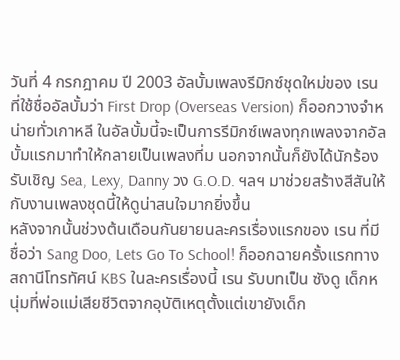วันที่ 4 กรกฎาคม ปี 2003 อัลบั้มเพลงรีมิกซ์ชุดใหม่ของ เรน ที่ใช้ชื่ออัลบั้มว่า First Drop (Overseas Version) ก็ออกวางจำหน่ายทั่วเกาหลี ในอัลบั้มนี้จะเป็นการรีมิกซ์เพลงทุกเพลงจากอัลบั้มแรกมาทำให้กลายเป็นเพลงที่ม นอกจากนั้นก็ยังได้นักร้องรับเชิญ Sea, Lexy, Danny วง G.O.D. ฯลฯ มาช่วยสร้างสีสันให้กับงานเพลงชุดนี้ให้ดูน่าสนใจมากยิ่งขึ้น
หลังจากนั้นช่วงต้นเดือนกันยายนละครเรื่องแรกของ เรน ที่มีชื่อว่า Sang Doo, Lets Go To School! ก็ออกฉายครั้งแรกทางสถานีโทรทัศน์ KBS ในละครเรื่องนี้ เรน รับบทเป็น ซังดู เด็กหนุ่มที่พ่อแม่เสียชีวิตจากอุบัติเหตุตั้งแต่เขายังเด็ก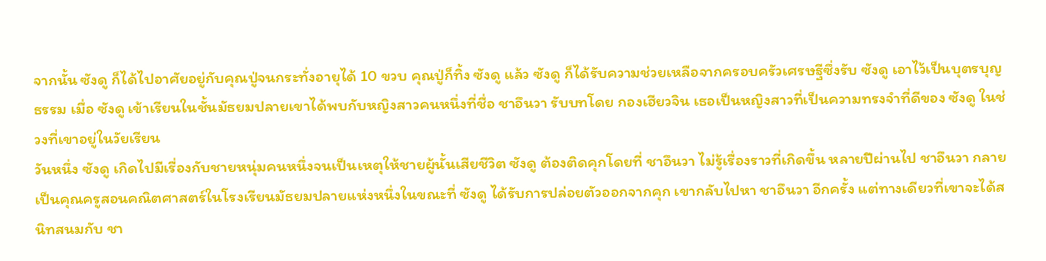จากนั้น ซังดู ก็ได้ไปอาศัยอยู่กับคุณปู่จนกระทั่งอายุได้ 10 ขวบ คุณปู่ก็ทิ้ง ซังดู แล้ว ซังดู ก็ได้รับความช่วยเหลือจากครอบครัวเศรษฐีซึ่งรับ ซังดู เอาไว้เป็นบุตรบุญธรรม เมื่อ ซังดู เข้าเรียนในชั้นมัธยมปลายเขาได้พบกับหญิงสาวคนหนึ่งที่ชื่อ ชาอึนวา รับบทโดย กองเฮียวจิน เธอเป็นหญิงสาวที่เป็นความทรงจำที่ดีของ ซังดู ในช่วงที่เขาอยู่ในวัยเรียน
วันหนึ่ง ซังดู เกิดไปมีเรื่องกับชายหนุ่มคนหนึ่งจนเป็นเหตุให้ชายผู้นั้นเสียชีวิต ซังดู ต้องติดคุกโดยที่ ชาอึนวา ไม่รู้เรื่องราวที่เกิดขึ้น หลายปีผ่านไป ชาอึนวา กลายเป็นคุณครูสอนคณิตศาสตร์ในโรงเรียนมัธยมปลายแห่งหนึ่งในขณะที่ ซังดู ได้รับการปล่อยตัวออกจากคุก เขากลับไปหา ชาอึนวา อีกครั้ง แต่ทางเดียวที่เขาจะได้สนิทสนมกับ ชา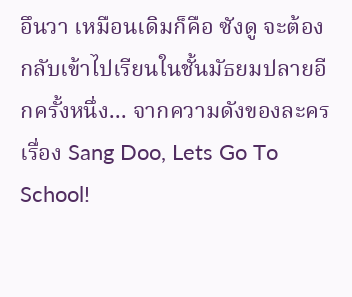อึนวา เหมือนเดิมก็คือ ซังดู จะต้องกลับเข้าไปเรียนในชั้นมัธยมปลายอีกครั้งหนึ่ง... จากความดังของละครเรื่อง Sang Doo, Lets Go To School!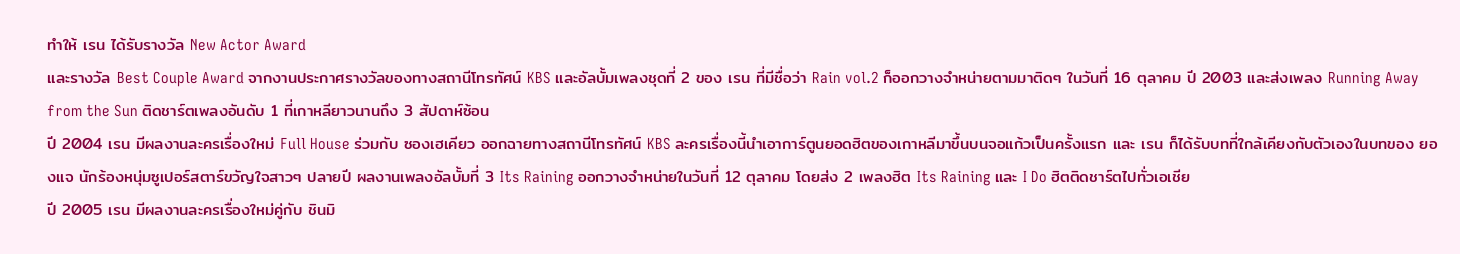ทำให้ เรน ได้รับรางวัล New Actor Award
และรางวัล Best Couple Award จากงานประกาศรางวัลของทางสถานีโทรทัศน์ KBS และอัลบั้มเพลงชุดที่ 2 ของ เรน ที่มีชื่อว่า Rain vol.2 ก็ออกวางจำหน่ายตามมาติดๆ ในวันที่ 16 ตุลาคม ปี 2003 และส่งเพลง Running Away from the Sun ติดชาร์ตเพลงอันดับ 1 ที่เกาหลียาวนานถึง 3 สัปดาห์ซ้อน
ปี 2004 เรน มีผลงานละครเรื่องใหม่ Full House ร่วมกับ ซองเฮเคียว ออกฉายทางสถานีโทรทัศน์ KBS ละครเรื่องนี้นำเอาการ์ตูนยอดฮิตของเกาหลีมาขึ้นบนจอแก้วเป็นครั้งแรก และ เรน ก็ได้รับบทที่ใกล้เคียงกับตัวเองในบทของ ยองแจ นักร้องหนุ่มซูเปอร์สตาร์ขวัญใจสาวๆ ปลายปี ผลงานเพลงอัลบั้มที่ 3 Its Raining ออกวางจำหน่ายในวันที่ 12 ตุลาคม โดยส่ง 2 เพลงฮิต Its Raining และ I Do ฮิตติดชาร์ตไปทั่วเอเชีย
ปี 2005 เรน มีผลงานละครเรื่องใหม่คู่กับ ชินมิ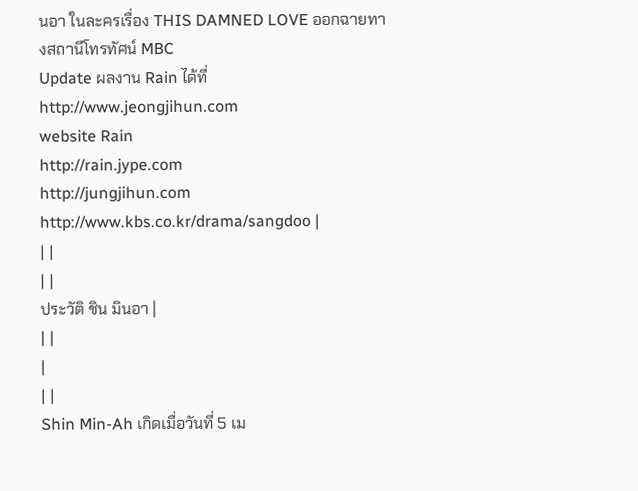นอา ในละครเรื่อง THIS DAMNED LOVE ออกฉายทางสถานีโทรทัศน์ MBC
Update ผลงาน Rain ได้ที่
http://www.jeongjihun.com
website Rain
http://rain.jype.com
http://jungjihun.com
http://www.kbs.co.kr/drama/sangdoo |
| |
| |
ประวัติ ชิน มินอา |
| |
|
| |
Shin Min-Ah เกิดเมื่อวันที่ 5 เม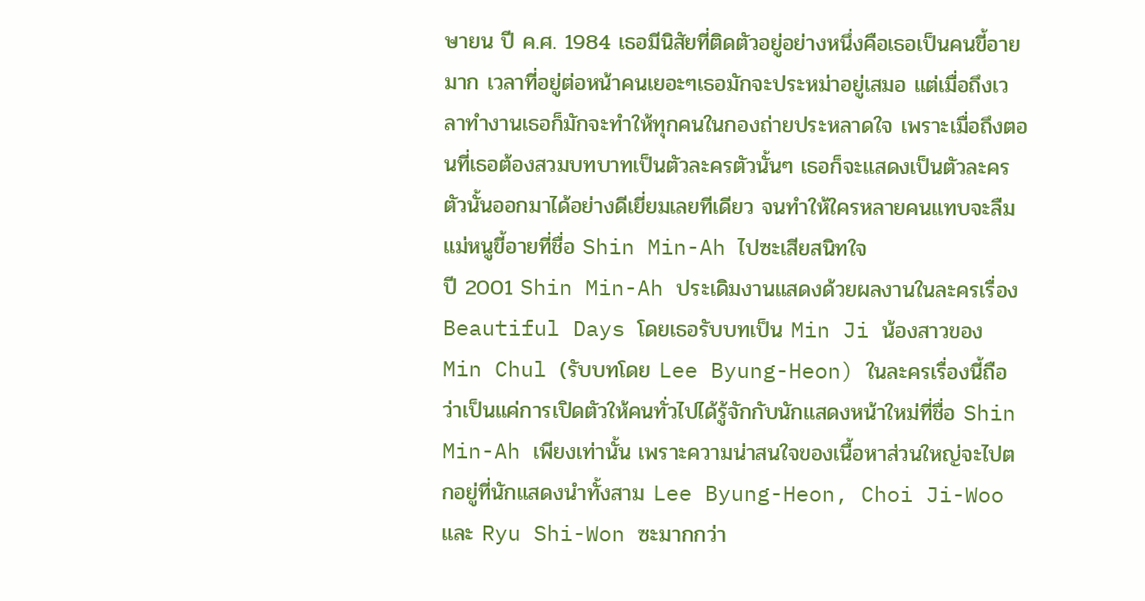ษายน ปี ค.ศ. 1984 เธอมีนิสัยที่ติดตัวอยู่อย่างหนึ่งคือเธอเป็นคนขี้อายมาก เวลาที่อยู่ต่อหน้าคนเยอะๆเธอมักจะประหม่าอยู่เสมอ แต่เมื่อถึงเวลาทำงานเธอก็มักจะทำให้ทุกคนในกองถ่ายประหลาดใจ เพราะเมื่อถึงตอนที่เธอต้องสวมบทบาทเป็นตัวละครตัวนั้นๆ เธอก็จะแสดงเป็นตัวละครตัวนั้นออกมาได้อย่างดีเยี่ยมเลยทีเดียว จนทำให้ใครหลายคนแทบจะลืมแม่หนูขี้อายที่ชื่อ Shin Min-Ah ไปซะเสียสนิทใจ
ปี 2001 Shin Min-Ah ประเดิมงานแสดงด้วยผลงานในละครเรื่อง Beautiful Days โดยเธอรับบทเป็น Min Ji น้องสาวของ Min Chul (รับบทโดย Lee Byung-Heon) ในละครเรื่องนี้ถือว่าเป็นแค่การเปิดตัวให้คนทั่วไปได้รู้จักกับนักแสดงหน้าใหม่ที่ชื่อ Shin Min-Ah เพียงเท่านั้น เพราะความน่าสนใจของเนื้อหาส่วนใหญ่จะไปตกอยู่ที่นักแสดงนำทั้งสาม Lee Byung-Heon, Choi Ji-Woo และ Ryu Shi-Won ซะมากกว่า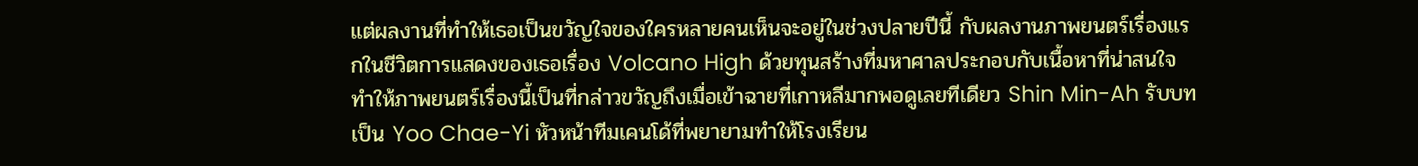แต่ผลงานที่ทำให้เธอเป็นขวัญใจของใครหลายคนเห็นจะอยู่ในช่วงปลายปีนี้ กับผลงานภาพยนตร์เรื่องแรกในชีวิตการแสดงของเธอเรื่อง Volcano High ด้วยทุนสร้างที่มหาศาลประกอบกับเนื้อหาที่น่าสนใจ ทำให้ภาพยนตร์เรื่องนี้เป็นที่กล่าวขวัญถึงเมื่อเข้าฉายที่เกาหลีมากพอดูเลยทีเดียว Shin Min-Ah รับบทเป็น Yoo Chae-Yi หัวหน้าทีมเคนโด้ที่พยายามทำให้โรงเรียน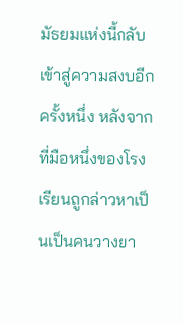มัธยมแห่งนี้กลับเข้าสู่ความสงบอีกครั้งหนึ่ง หลังจากที่มือหนึ่งของโรงเรียนถูกล่าวหาเป็นเป็นคนวางยา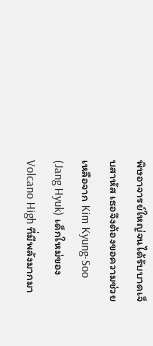พิษอาจารย์ใหญ่จนได้รับบาดเจ็บสาหัส เธอจึงต้องขอความช่วยเหลือจาก Kim Kyung-Soo (Jang Hyuk) เด็กใหม่ของ Volcano High ที่มีพลังมากมา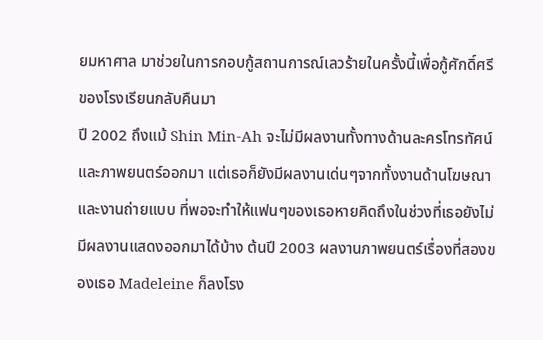ยมหาศาล มาช่วยในการกอบกู้สถานการณ์เลวร้ายในครั้งนี้เพื่อกู้ศักดิ์ศรีของโรงเรียนกลับคืนมา
ปี 2002 ถึงแม้ Shin Min-Ah จะไม่มีผลงานทั้งทางด้านละครโทรทัศน์และภาพยนตร์ออกมา แต่เธอก็ยังมีผลงานเด่นๆจากทั้งงานด้านโฆษณาและงานถ่ายแบบ ที่พอจะทำให้แฟนๆของเธอหายคิดถึงในช่วงที่เธอยังไม่มีผลงานแสดงออกมาได้บ้าง ต้นปี 2003 ผลงานภาพยนตร์เรื่องที่สองของเธอ Madeleine ก็ลงโรง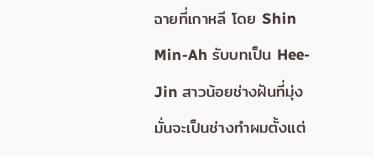ฉายที่เกาหลี โดย Shin Min-Ah รับบทเป็น Hee-Jin สาวน้อยช่างฝันที่มุ่งมั่นจะเป็นช่างทำผมตั้งแต่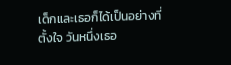เด็กและเธอก็ได้เป็นอย่างที่ตั้งใจ วันหนึ่งเธอ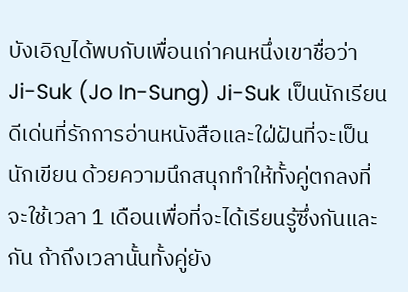บังเอิญได้พบกับเพื่อนเก่าคนหนึ่งเขาชื่อว่า Ji-Suk (Jo In-Sung) Ji-Suk เป็นนักเรียนดีเด่นที่รักการอ่านหนังสือและใฝ่ฝันที่จะเป็นนักเขียน ด้วยความนึกสนุกทำให้ทั้งคู่ตกลงที่จะใช้เวลา 1 เดือนเพื่อที่จะได้เรียนรู้ซึ่งกันและกัน ถ้าถึงเวลานั้นทั้งคู่ยัง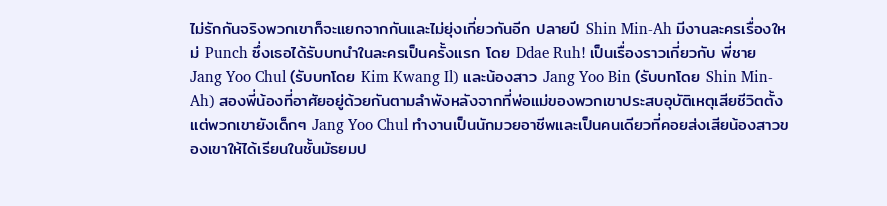ไม่รักกันจริงพวกเขาก็จะแยกจากกันและไม่ยุ่งเกี่ยวกันอีก ปลายปี Shin Min-Ah มีงานละครเรื่องใหม่ Punch ซึ่งเธอได้รับบทนำในละครเป็นครั้งแรก โดย Ddae Ruh! เป็นเรื่องราวเกี่ยวกับ พี่ชาย Jang Yoo Chul (รับบทโดย Kim Kwang Il) และน้องสาว Jang Yoo Bin (รับบทโดย Shin Min-Ah) สองพี่น้องที่อาศัยอยู่ด้วยกันตามลำพังหลังจากที่พ่อแม่ของพวกเขาประสบอุบัติเหตุเสียชีวิตตั้งแต่พวกเขายังเด็กๆ Jang Yoo Chul ทำงานเป็นนักมวยอาชีพและเป็นคนเดียวที่คอยส่งเสียน้องสาวของเขาให้ได้เรียนในชั้นมัธยมป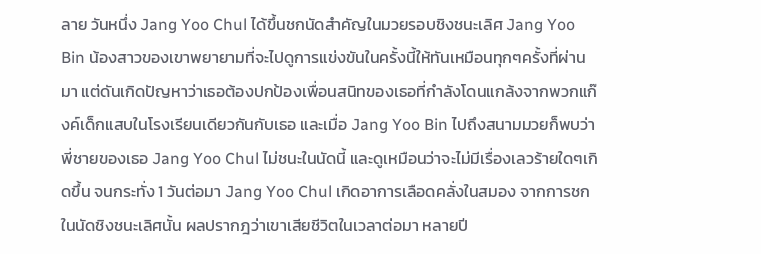ลาย วันหนึ่ง Jang Yoo Chul ได้ขึ้นชกนัดสำคัญในมวยรอบชิงชนะเลิศ Jang Yoo Bin น้องสาวของเขาพยายามที่จะไปดูการแข่งขันในครั้งนี้ให้ทันเหมือนทุกๆครั้งที่ผ่านมา แต่ดันเกิดปัญหาว่าเธอต้องปกป้องเพื่อนสนิทของเธอที่กำลังโดนแกล้งจากพวกแก๊งค์เด็กแสบในโรงเรียนเดียวกันกับเธอ และเมื่อ Jang Yoo Bin ไปถึงสนามมวยก็พบว่า พี่ชายของเธอ Jang Yoo Chul ไม่ชนะในนัดนี้ และดูเหมือนว่าจะไม่มีเรื่องเลวร้ายใดๆเกิดขึ้น จนกระทั่ง 1 วันต่อมา Jang Yoo Chul เกิดอาการเลือดคลั่งในสมอง จากการชกในนัดชิงชนะเลิศนั้น ผลปรากฎว่าเขาเสียชีวิตในเวลาต่อมา หลายปี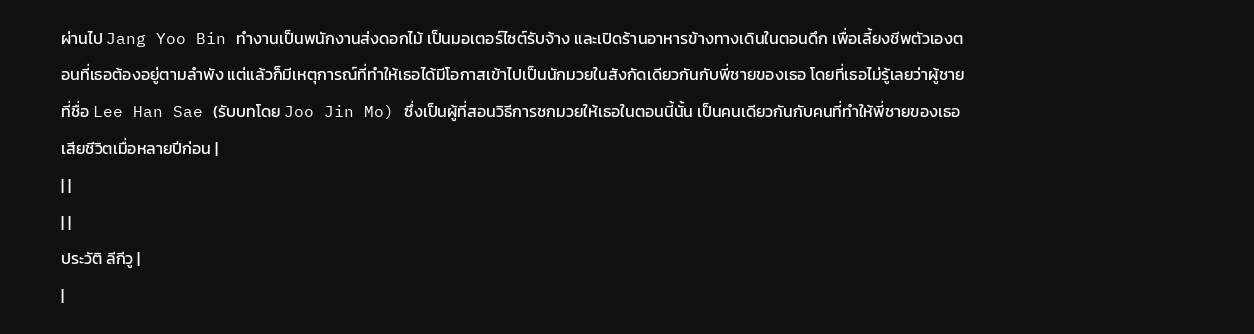ผ่านไป Jang Yoo Bin ทำงานเป็นพนักงานส่งดอกไม้ เป็นมอเตอร์ไซต์รับจ้าง และเปิดร้านอาหารข้างทางเดินในตอนดึก เพื่อเลี้ยงชีพตัวเองตอนที่เธอต้องอยู่ตามลำพัง แต่แล้วก็มีเหตุการณ์ที่ทำให้เธอได้มีโอกาสเข้าไปเป็นนักมวยในสังกัดเดียวกันกับพี่ชายของเธอ โดยที่เธอไม่รู้เลยว่าผู้ชายที่ชื่อ Lee Han Sae (รับบทโดย Joo Jin Mo) ซึ่งเป็นผู้ที่สอนวิธีการชกมวยให้เธอในตอนนี้นั้น เป็นคนเดียวกันกับคนที่ทำให้พี่ชายของเธอเสียชีวิตเมื่อหลายปีก่อน |
| |
| |
ประวัติ ลีกีวู |
|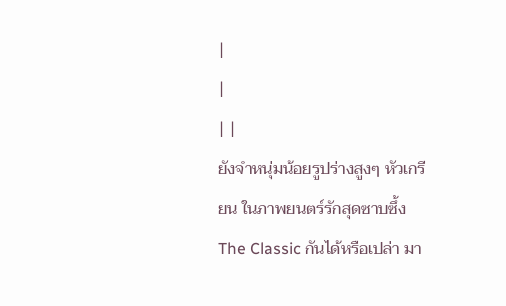|
|
| |
ยังจำหนุ่มน้อยรูปร่างสูงๆ หัวเกรียน ในภาพยนตร์รักสุดซาบซึ้ง The Classic กันได้หรือเปล่า มา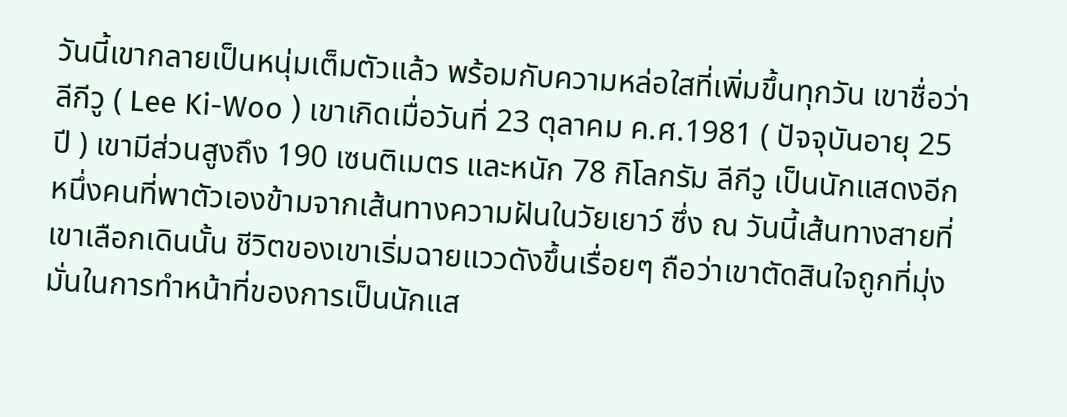วันนี้เขากลายเป็นหนุ่มเต็มตัวแล้ว พร้อมกับความหล่อใสที่เพิ่มขึ้นทุกวัน เขาชื่อว่า ลีกีวู ( Lee Ki-Woo ) เขาเกิดเมื่อวันที่ 23 ตุลาคม ค.ศ.1981 ( ปัจจุบันอายุ 25 ปี ) เขามีส่วนสูงถึง 190 เซนติเมตร และหนัก 78 กิโลกรัม ลีกีวู เป็นนักแสดงอีกหนึ่งคนที่พาตัวเองข้ามจากเส้นทางความฝันในวัยเยาว์ ซึ่ง ณ วันนี้เส้นทางสายที่เขาเลือกเดินนั้น ชีวิตของเขาเริ่มฉายแววดังขึ้นเรื่อยๆ ถือว่าเขาตัดสินใจถูกที่มุ่งมั่นในการทำหน้าที่ของการเป็นนักแส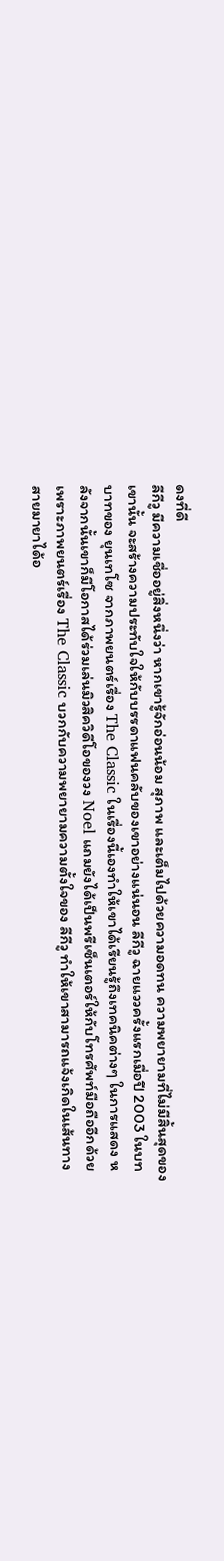ดงที่ดี
ลีกีวู มีความเชื่ออยู่สิ่งหนึ่งว่า หากเขารู้จักอ่อนน้อม สุภาพ และเต็มไปด้วยความอดทน ความพยายามที่ไม่มีสิ้นสุดของเขานั้น จะสร้างความประทับใจให้กับบรรดาแฟนคลับของเขาอย่างแน่นอน ลีกีวู ฉายแววครั้งแรกเมื่อปี 2003 ในบทบาทของ ยุนเทโซ จากภาพยนตร์เรื่อง The Classic ในเรื่องนี้เองทำให้เขาได้เรียนรู้ถึงเทคนิคต่างๆ ในการแสดง หลังจากนั้นเขาก็มีโอกาสได้ร่วมเล่นมิวสิควิดีโอของวง Noel แถมยังได้เป็นพรีเซ็นเตอร์ให้กับโทรศัพท์มือถืออีกด้วย เพราะภาพยนตร์เรื่อง The Classic บวกกับความพยายามความตั้งใจของ ลีกีวู ทำให้เขาสามารถแจ้งเกิดในเส้นทางสายมายาได้อ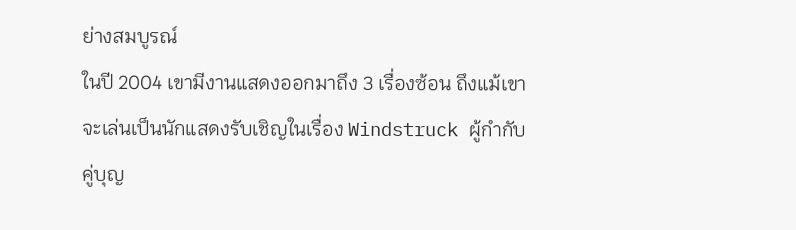ย่างสมบูรณ์
ในปี 2004 เขามีงานแสดงออกมาถึง 3 เรื่องซ้อน ถึงแม้เขาจะเล่นเป็นนักแสดงรับเชิญในเรื่อง Windstruck ผู้กำกับคู่บุญ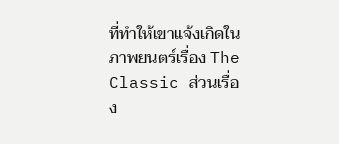ที่ทำให้เขาแจ้งเกิดในภาพยนตร์เรื่อง The Classic ส่วนเรื่อง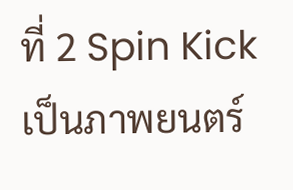ที่ 2 Spin Kick เป็นภาพยนตร์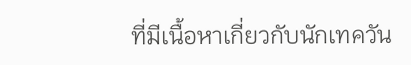ที่มีเนื้อหาเกี่ยวกับนักเทควัน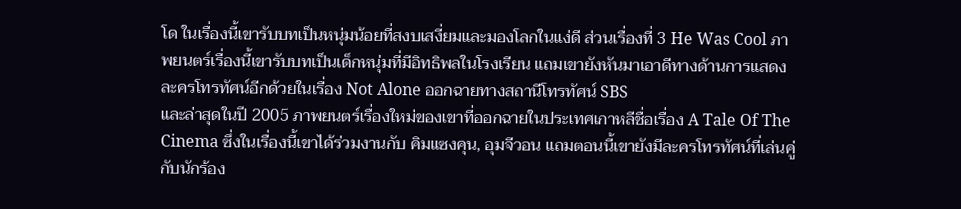โด ในเรื่องนี้เขารับบทเป็นหนุ่มน้อยที่สงบเสงี่ยมและมองโลกในแง่ดี ส่วนเรื่องที่ 3 He Was Cool ภาพยนตร์เรื่องนี้เขารับบทเป็นเด็กหนุ่มที่มีอิทธิพลในโรงเรียน แถมเขายังหันมาเอาดีทางด้านการแสดงละครโทรทัศน์อีกด้วยในเรื่อง Not Alone ออกฉายทางสถานีโทรทัศน์ SBS
และล่าสุดในปี 2005 ภาพยนตร์เรื่องใหม่ของเขาที่ออกฉายในประเทศเกาหลีชื่อเรื่อง A Tale Of The Cinema ซึ่งในเรื่องนี้เขาได้ร่วมงานกับ คิมแซงคุน, อุมจีวอน แถมตอนนี้เขายังมีละครโทรทัศน์ที่เล่นคู่กับนักร้อง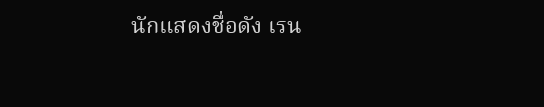นักแสดงชื่อดัง เรน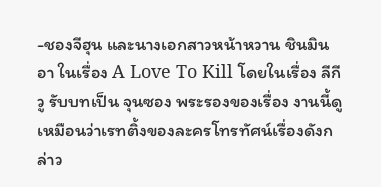-ชองจีฮุน และนางเอกสาวหน้าหวาน ชินมินอา ในเรื่อง A Love To Kill โดยในเรื่อง ลีกีวู รับบทเป็น จุนซอง พระรองของเรื่อง งานนี้ดูเหมือนว่าเรทติ้งของละครโทรทัศน์เรื่องดังกล่าว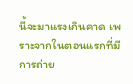นี้จะมาแรงเกินคาด เพราะจากในตอนแรกที่มีการถ่าย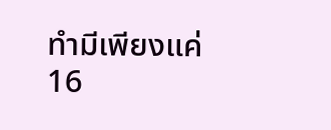ทำมีเพียงแค่ 16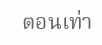ตอนเท่า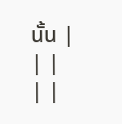นั้น |
| |
| |